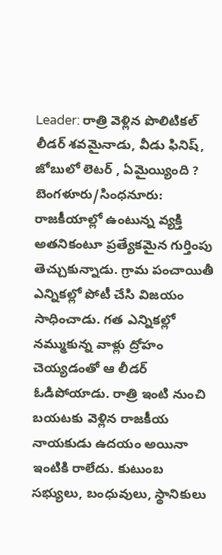Leader: రాత్రి వెళ్లిన పొలిటికల్ లీడర్ శవమైనాడు, వీడు ఫినిష్, జోబులో లెటర్ , ఏమైయ్యింది ?
బెంగళూరు/సింధనూరు: రాజకీయాల్లో ఉంటున్న వ్యక్తి అతనికంటూ ప్రత్యేకమైన గుర్తింపు తెచ్చుకున్నాడు. గ్రామ పంచాయితీ ఎన్నికల్లో పోటీ చేసి విజయం సాధించాడు. గత ఎన్నికల్లో నమ్ముకున్న వాళ్లు ద్రోహం చెయ్యడంతో ఆ లీడర్ ఓడిపోయాడు. రాత్రి ఇంటి నుంచి బయటకు వెళ్లిన రాజకీయ నాయకుడు ఉదయం అయినా ఇంటికి రాలేదు. కుటుంబ సభ్యులు, బంధువులు, స్థానికులు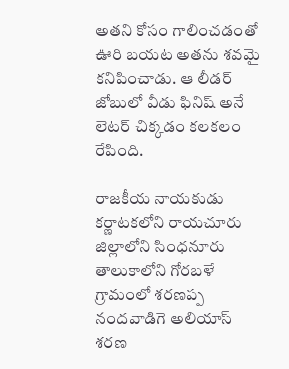అతని కోసం గాలించడంతో ఊరి బయట అతను శవమై కనిపించాడు. ఆ లీడర్ జోబులో వీడు ఫినిష్ అనే లెటర్ చిక్కడం కలకలం రేపింది.

రాజకీయ నాయకుడు
కర్ణాటకలోని రాయచూరు జిల్లాలోని సింధనూరు తాలుకాలోని గోరబళే గ్రామంలో శరణప్ప నందవాడిగె అలియాస్ శరణ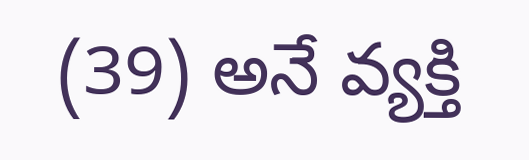(39) అనే వ్యక్తి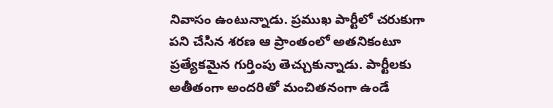నివాసం ఉంటున్నాడు. ప్రముఖ పార్టీలో చరుకుగా పని చేసిన శరణ ఆ ప్రాంతంలో అతనికంటూ ప్రత్యేకమైన గుర్తింపు తెచ్చుకున్నాడు. పార్టీలకు అతీతంగా అందరితో మంచితనంగా ఉండే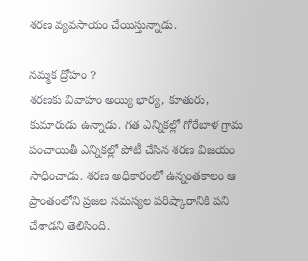శరణ వ్యవసాయం చేయిస్తున్నాడు.

నమ్మక ద్రోహం ?
శరణకు వివాహం అయ్యి భార్య, కూతురు, కుమారుడు ఉన్నాడు. గత ఎన్నికల్లో గోరేబాళ గ్రామ పంచాయితీ ఎన్నికల్లో పోటీ చేసిన శరణ విజయం సాధించాడు. శరణ అధికారంలో ఉన్నంతకాలం ఆ ప్రాంతంలోని ప్రజల సమస్యల పరిష్కారానికి పని చేశాడని తెలిసింది.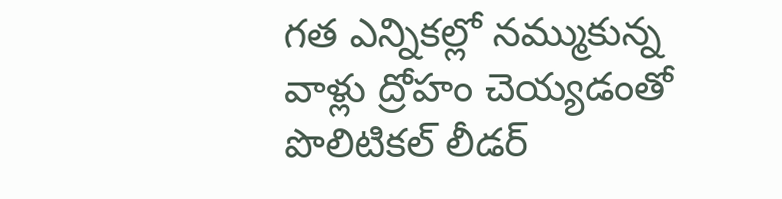గత ఎన్నికల్లో నమ్ముకున్న వాళ్లు ద్రోహం చెయ్యడంతో పొలిటికల్ లీడర్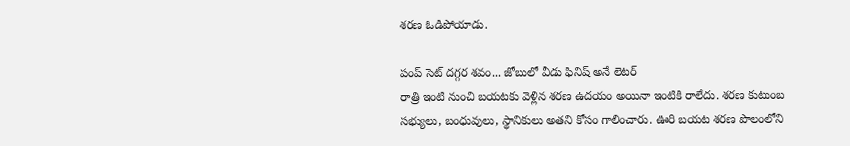శరణ ఓడిపోయాడు.

పంప్ సెట్ దగ్గర శవం... జోబులో వీడు ఫినిష్ అనే లెటర్
రాత్రి ఇంటి నుంచి బయటకు వెళ్లిన శరణ ఉదయం అయినా ఇంటికి రాలేదు. శరణ కుటుంబ సభ్యులు, బంధువులు, స్థానికులు అతని కోసం గాలించారు. ఊరి బయట శరణ పొలంలోని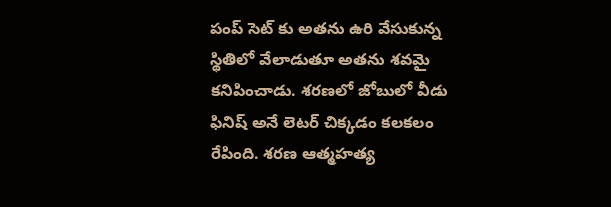పంప్ సెట్ కు అతను ఉరి వేసుకున్న స్థితిలో వేలాడుతూ అతను శవమై కనిపించాడు. శరణలో జోబులో వీడు ఫినిష్ అనే లెటర్ చిక్కడం కలకలం రేపింది. శరణ ఆత్మహత్య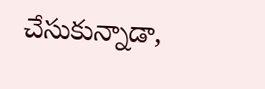చేసుకున్నాడా,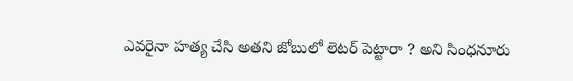ఎవరైనా హత్య చేసి అతని జోబులో లెటర్ పెట్టారా ? అని సింధనూరు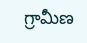గ్రామీణ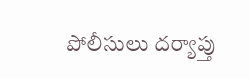పోలీసులు దర్యాప్తు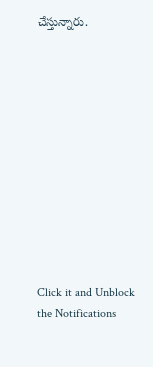చేస్తున్నారు.












Click it and Unblock the Notifications